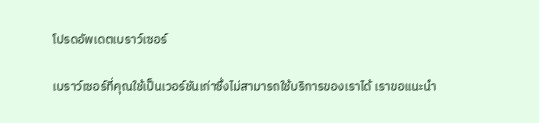โปรดอัพเดตเบราว์เซอร์

เบราว์เซอร์ที่คุณใช้เป็นเวอร์ชันเก่าซึ่งไม่สามารถใช้บริการของเราได้ เราขอแนะนำ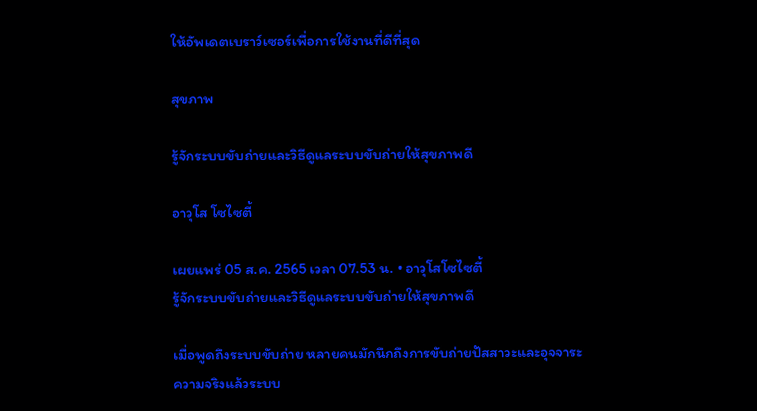ให้อัพเดตเบราว์เซอร์เพื่อการใช้งานที่ดีที่สุด

สุขภาพ

รู้จักระบบขับถ่ายและวิธีดูแลระบบขับถ่ายให้สุขภาพดี

อาวุโส โซไซตี้

เผยแพร่ 05 ส.ค. 2565 เวลา 07.53 น. • อาวุโสโซไซตี้
รู้จักระบบขับถ่ายและวิธีดูแลระบบขับถ่ายให้สุขภาพดี

เมื่อพูดถึงระบบขับถ่าย หลายคนมักนึกถึงการขับถ่ายปัสสาวะและอุจจาระ ความจริงแล้วระบบ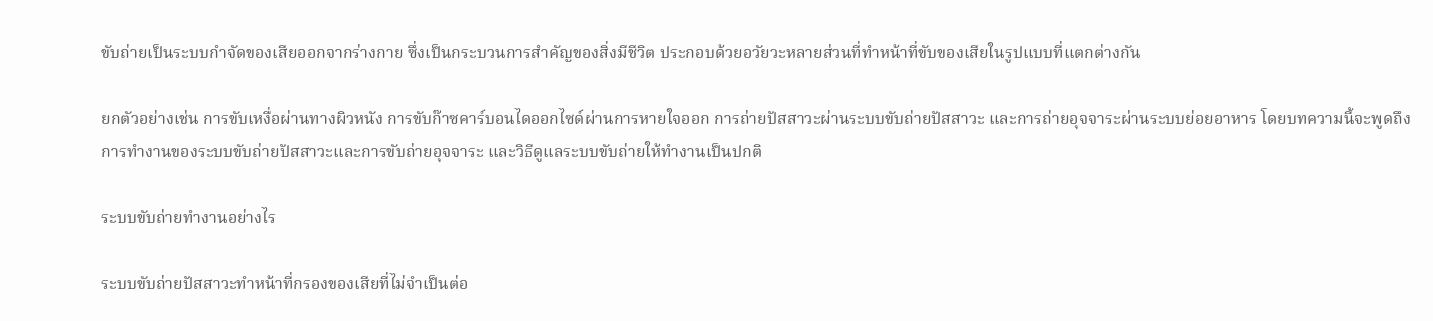ขับถ่ายเป็นระบบกำจัดของเสียออกจากร่างกาย ซึ่งเป็นกระบวนการสำคัญของสิ่งมีชีวิต ประกอบด้วยอวัยวะหลายส่วนที่ทำหน้าที่ขับของเสียในรูปแบบที่แตกต่างกัน

ยกตัวอย่างเช่น การขับเหงื่อผ่านทางผิวหนัง การขับก๊าซคาร์บอนไดออกไซด์ผ่านการหายใจออก การถ่ายปัสสาวะผ่านระบบขับถ่ายปัสสาวะ และการถ่ายอุจจาระผ่านระบบย่อยอาหาร โดยบทความนี้จะพูดถึงการทำงานของระบบขับถ่ายปัสสาวะและการขับถ่ายอุจจาระ และวิธีดูแลระบบขับถ่ายให้ทำงานเป็นปกติ

ระบบขับถ่ายทำงานอย่างไร

ระบบขับถ่ายปัสสาวะทำหน้าที่กรองของเสียที่ไม่จำเป็นต่อ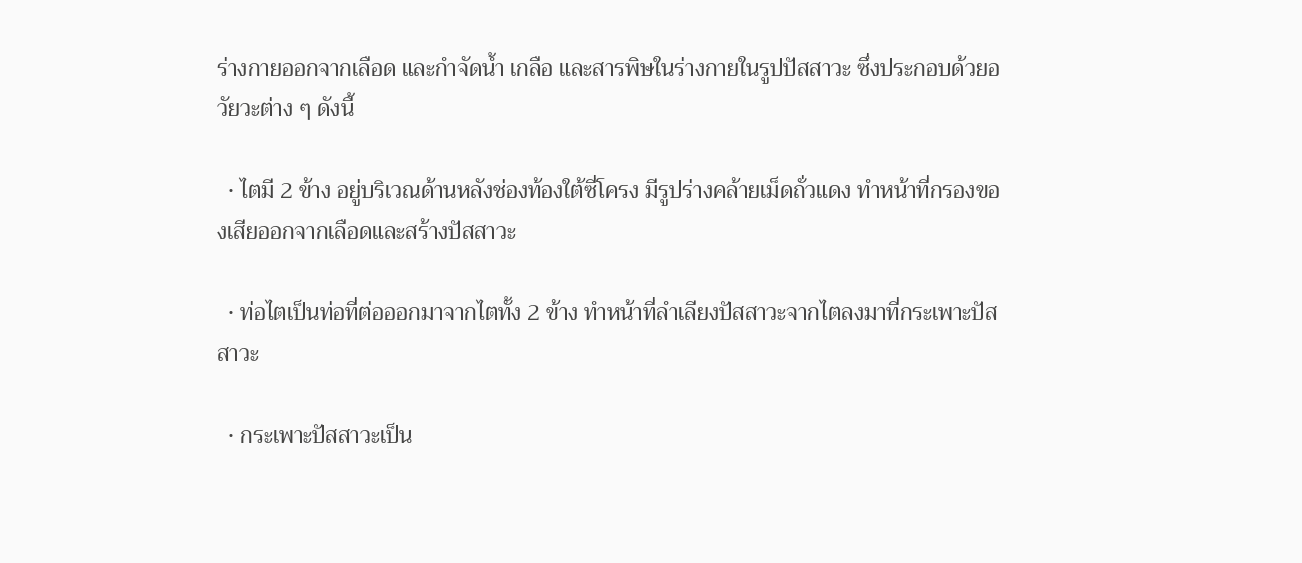ร่างกายออกจากเลือด และกำจัดน้ำ เกลือ และสารพิษในร่างกายในรูปปัสสาวะ ซึ่งประกอบด้วยอวัยวะต่าง ๆ ดังนี้

  • ไตมี 2 ข้าง อยู่บริเวณด้านหลังช่องท้องใต้ซี่โครง มีรูปร่างคล้ายเม็ดถั่วแดง ทำหน้าที่กรองของเสียออกจากเลือดและสร้างปัสสาวะ

  • ท่อไตเป็นท่อที่ต่อออกมาจากไตทั้ง 2 ข้าง ทำหน้าที่ลำเลียงปัสสาวะจากไตลงมาที่กระเพาะปัสสาวะ

  • กระเพาะปัสสาวะเป็น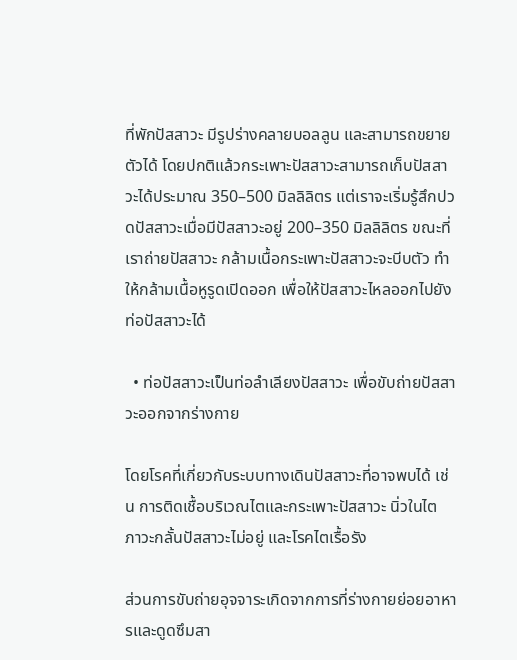ที่พักปัสสาวะ มีรูปร่างคลายบอลลูน และสามารถขยายตัวได้ โดยปกติแล้วกระเพาะปัสสาวะสามารถเก็บปัสสาวะได้ประมาณ 350–500 มิลลิลิตร แต่เราจะเริ่มรู้สึกปวดปัสสาวะเมื่อมีปัสสาวะอยู่ 200–350 มิลลิลิตร ขณะที่เราถ่ายปัสสาวะ กล้ามเนื้อกระเพาะปัสสาวะจะบีบตัว ทำให้กล้ามเนื้อหูรูดเปิดออก เพื่อให้ปัสสาวะไหลออกไปยังท่อปัสสาวะได้

  • ท่อปัสสาวะเป็นท่อลำเลียงปัสสาวะ เพื่อขับถ่ายปัสสาวะออกจากร่างกาย

โดยโรคที่เกี่ยวกับระบบทางเดินปัสสาวะที่อาจพบได้ เช่น การติดเชื้อบริเวณไตและกระเพาะปัสสาวะ นิ่วในไต ภาวะกลั้นปัสสาวะไม่อยู่ และโรคไตเรื้อรัง

ส่วนการขับถ่ายอุจจาระเกิดจากการที่ร่างกายย่อยอาหารและดูดซึมสา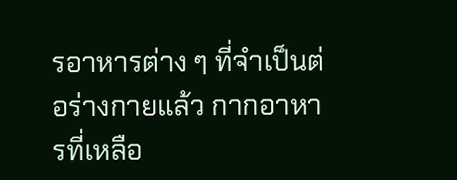รอาหารต่าง ๆ ที่จำเป็นต่อร่างกายแล้ว กากอาหารที่เหลือ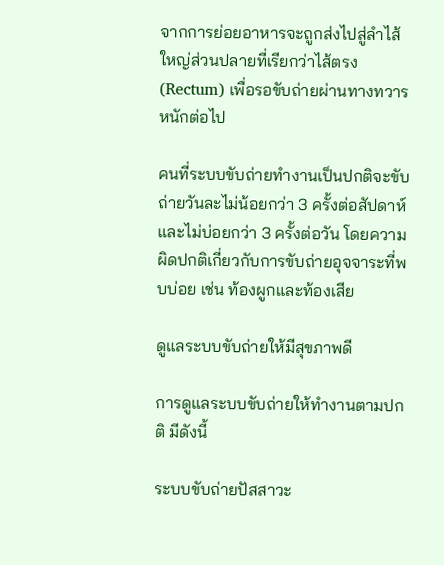จากการย่อยอาหารจะถูกส่งไปสู่ลำไส้ใหญ่ส่วนปลายที่เรียกว่าไส้ตรง (Rectum) เพื่อรอขับถ่ายผ่านทางทวารหนักต่อไป

คนที่ระบบขับถ่ายทำงานเป็นปกติจะขับถ่ายวันละไม่น้อยกว่า 3 ครั้งต่อสัปดาห์ และไม่บ่อยกว่า 3 ครั้งต่อวัน โดยความผิดปกติเกี่ยวกับการขับถ่ายอุจจาระที่พบบ่อย เช่น ท้องผูกและท้องเสีย

ดูแลระบบขับถ่ายให้มีสุขภาพดี

การดูแลระบบขับถ่ายให้ทำงานตามปกติ มีดังนี้

ระบบขับถ่ายปัสสาวะ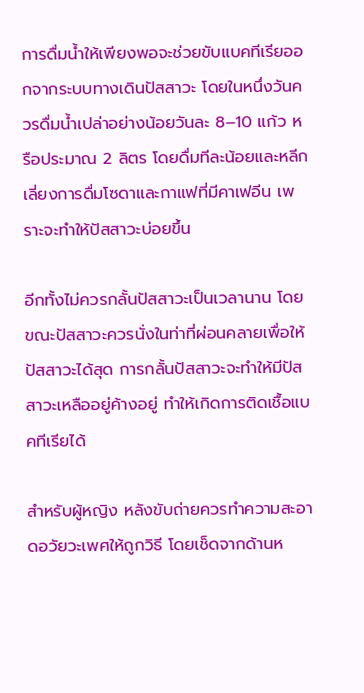การดื่มน้ำให้เพียงพอจะช่วยขับแบคทีเรียออกจากระบบทางเดินปัสสาวะ โดยในหนึ่งวันควรดื่มน้ำเปล่าอย่างน้อยวันละ 8–10 แก้ว หรือประมาณ 2 ลิตร โดยดื่มทีละน้อยและหลีกเลี่ยงการดื่มโซดาและกาแฟที่มีคาเฟอีน เพราะจะทำให้ปัสสาวะบ่อยขึ้น

อีกทั้งไม่ควรกลั้นปัสสาวะเป็นเวลานาน โดยขณะปัสสาวะควรนั่งในท่าที่ผ่อนคลายเพื่อให้ปัสสาวะได้สุด การกลั้นปัสสาวะจะทำให้มีปัสสาวะเหลืออยู่ค้างอยู่ ทำให้เกิดการติดเชื้อแบคทีเรียได้

สำหรับผู้หญิง หลังขับถ่ายควรทำความสะอาดอวัยวะเพศให้ถูกวิธี โดยเช็ดจากด้านห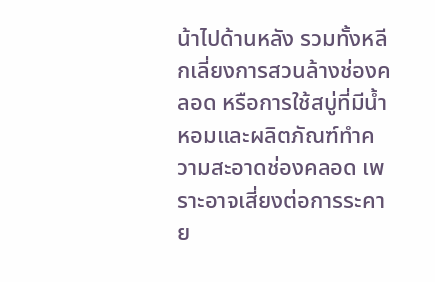น้าไปด้านหลัง รวมทั้งหลีกเลี่ยงการสวนล้างช่องคลอด หรือการใช้สบู่ที่มีน้ำหอมและผลิตภัณฑ์ทำความสะอาดช่องคลอด เพราะอาจเสี่ยงต่อการระคาย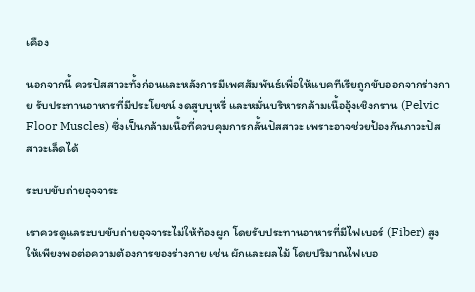เคือง

นอกจากนี้ ควรปัสสาวะทั้งก่อนและหลังการมีเพศสัมพันธ์เพื่อให้แบคทีเรียถูกขับออกจากร่างกาย รับประทานอาหารที่มีประโยชน์ งดสูบบุหรี่ และหมั่นบริหารกล้ามเนื้ออุ้งเชิงกราน (Pelvic Floor Muscles) ซึ่งเป็นกล้ามเนื้อที่ควบคุมการกลั้นปัสสาวะ เพราะอาจช่วยป้องกันภาวะปัสสาวะเล็ดได้

ระบบขับถ่ายอุจจาระ

เราควรดูแลระบบขับถ่ายอุจจาระไม่ให้ท้องผูก โดยรับประทานอาหารที่มีไฟเบอร์ (Fiber) สูงให้เพียงพอต่อความต้องการของร่างกาย เช่น ผักและผลไม้ โดยปริมาณไฟเบอ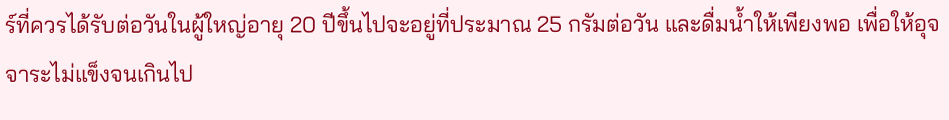ร์ที่ควรได้รับต่อวันในผู้ใหญ่อายุ 20 ปีขึ้นไปจะอยู่ที่ประมาณ 25 กรัมต่อวัน และดื่มน้ำให้เพียงพอ เพื่อให้อุจจาระไม่แข็งจนเกินไป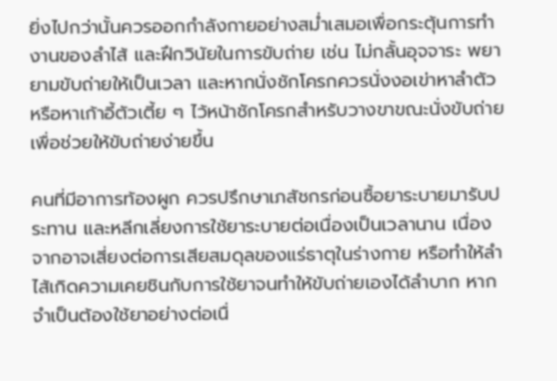ยิ่งไปกว่านั้นควรออกกำลังกายอย่างสม่ำเสมอเพื่อกระตุ้นการทำงานของลำไส้ และฝึกวินัยในการขับถ่าย เช่น ไม่กลั้นอุจจาระ พยายามขับถ่ายให้เป็นเวลา และหากนั่งชักโครกควรนั่งงอเข่าหาลำตัวหรือหาเก้าอี้ตัวเตี้ย ๆ ไว้หน้าชักโครกสำหรับวางขาขณะนั่งขับถ่าย เพื่อช่วยให้ขับถ่ายง่ายขึ้น

คนที่มีอาการท้องผูก ควรปรึกษาเภสัชกรก่อนซื้อยาระบายมารับประทาน และหลีกเลี่ยงการใช้ยาระบายต่อเนื่องเป็นเวลานาน เนื่องจากอาจเสี่ยงต่อการเสียสมดุลของแร่ธาตุในร่างกาย หรือทำให้ลำไส้เกิดความเคยชินกับการใช้ยาจนทำให้ขับถ่ายเองได้ลำบาก หากจำเป็นต้องใช้ยาอย่างต่อเนื่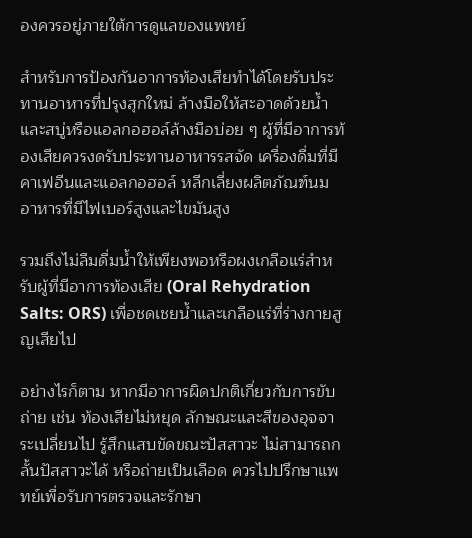องควรอยู่ภายใต้การดูแลของแพทย์

สำหรับการป้องกันอาการท้องเสียทำได้โดยรับประทานอาหารที่ปรุงสุกใหม่ ล้างมือให้สะอาดด้วยน้ำและสบู่หรือแอลกอฮอล์ล้างมือบ่อย ๆ ผู้ที่มีอาการท้องเสียควรงดรับประทานอาหารรสจัด เครื่องดื่มที่มีคาเฟอีนและแอลกอฮอล์ หลีกเลี่ยงผลิตภัณฑ์นม อาหารที่มีไฟเบอร์สูงและไขมันสูง

รวมถึงไม่ลืมดื่มน้ำให้เพียงพอหรือผงเกลือแร่สำหรับผู้ที่มีอาการท้องเสีย (Oral Rehydration Salts: ORS) เพื่อชดเชยน้ำและเกลือแร่ที่ร่างกายสูญเสียไป

อย่างไรก็ตาม หากมีอาการผิดปกติเกี่ยวกับการขับถ่าย เช่น ท้องเสียไม่หยุด ลักษณะและสีของอุจจาระเปลี่ยนไป รู้สึกแสบขัดขณะปัสสาวะ ไม่สามารถกลั้นปัสสาวะได้ หรือถ่ายเป็นเลือด ควรไปปรึกษาแพทย์เพื่อรับการตรวจและรักษา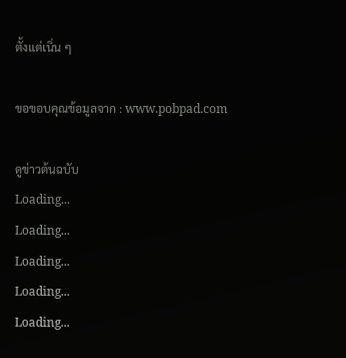ตั้งแต่เนิ่น ๆ

ขอขอบคุณข้อมูลจาก : www.pobpad.com

ดูข่าวต้นฉบับ
Loading...
Loading...
Loading...
Loading...
Loading...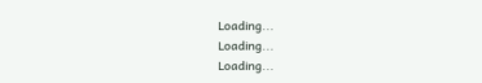Loading...
Loading...
Loading...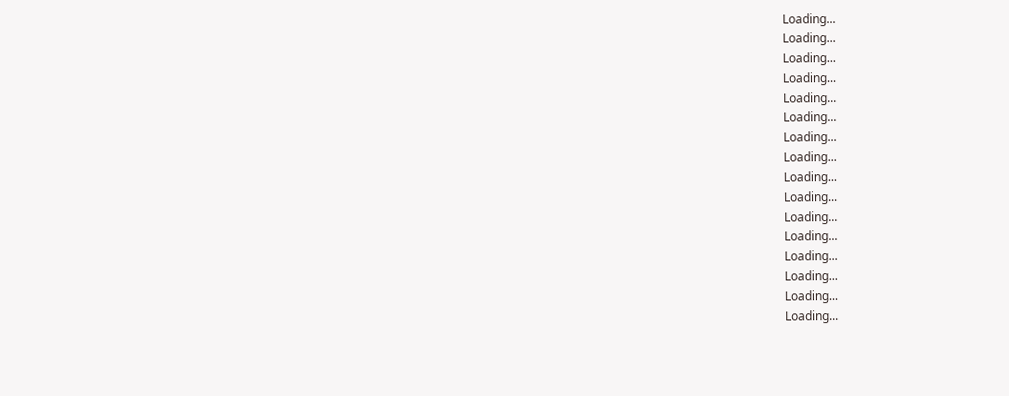Loading...
Loading...
Loading...
Loading...
Loading...
Loading...
Loading...
Loading...
Loading...
Loading...
Loading...
Loading...
Loading...
Loading...
Loading...
Loading...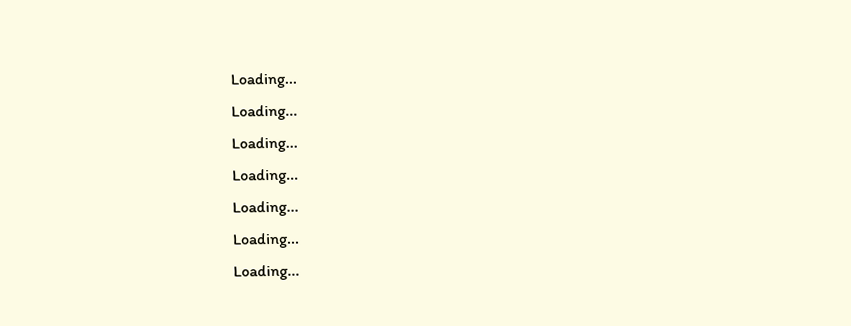Loading...
Loading...
Loading...
Loading...
Loading...
Loading...
Loading...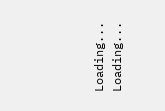Loading...
Loading...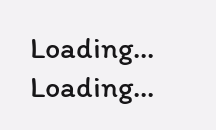Loading...
Loading...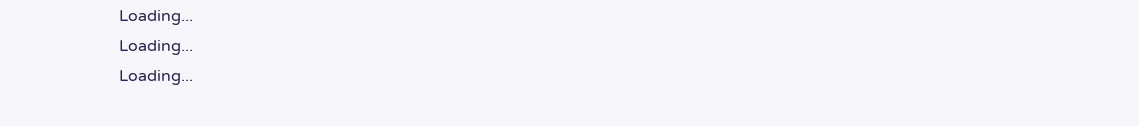Loading...
Loading...
Loading...